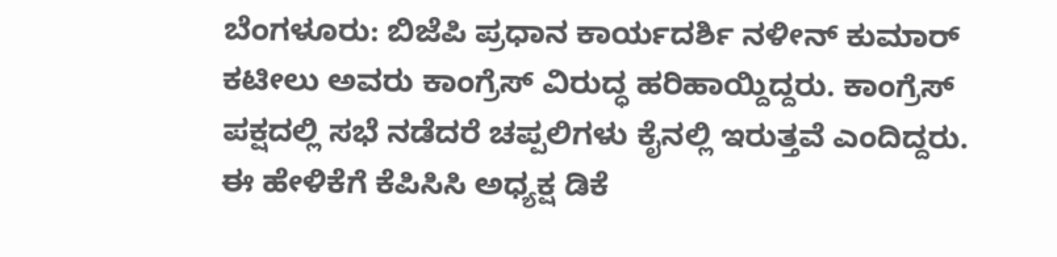ಬೆಂಗಳೂರು: ಬಿಜೆಪಿ ಪ್ರಧಾನ ಕಾರ್ಯದರ್ಶಿ ನಳೀನ್ ಕುಮಾರ್ ಕಟೀಲು ಅವರು ಕಾಂಗ್ರೆಸ್ ವಿರುದ್ಧ ಹರಿಹಾಯ್ದಿದ್ದರು. ಕಾಂಗ್ರೆಸ್ ಪಕ್ಷದಲ್ಲಿ ಸಭೆ ನಡೆದರೆ ಚಪ್ಪಲಿಗಳು ಕೈನಲ್ಲಿ ಇರುತ್ತವೆ ಎಂದಿದ್ದರು. ಈ ಹೇಳಿಕೆಗೆ ಕೆಪಿಸಿಸಿ ಅಧ್ಯಕ್ಷ ಡಿಕೆ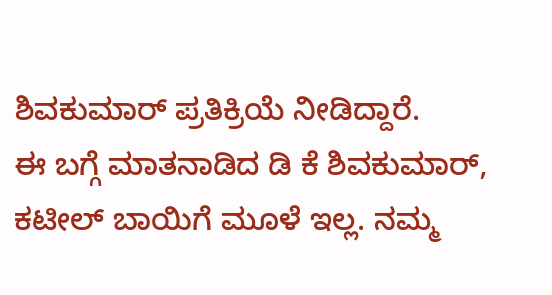ಶಿವಕುಮಾರ್ ಪ್ರತಿಕ್ರಿಯೆ ನೀಡಿದ್ದಾರೆ.
ಈ ಬಗ್ಗೆ ಮಾತನಾಡಿದ ಡಿ ಕೆ ಶಿವಕುಮಾರ್, ಕಟೀಲ್ ಬಾಯಿಗೆ ಮೂಳೆ ಇಲ್ಲ. ನಮ್ಮ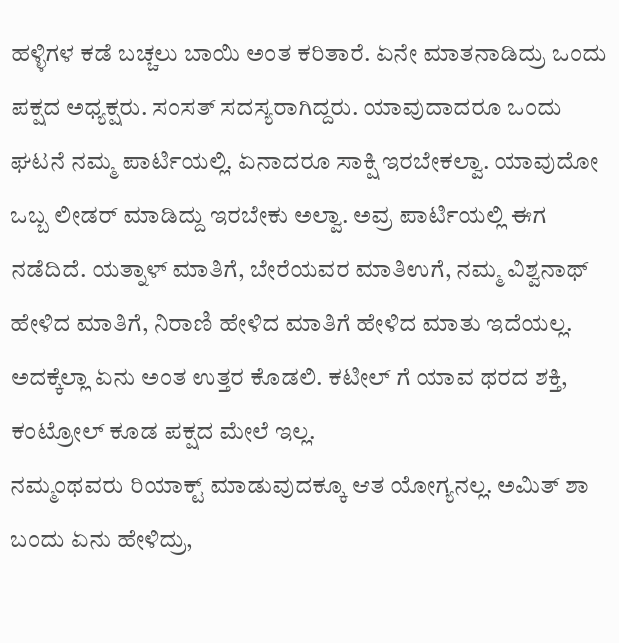ಹಳ್ಳಿಗಳ ಕಡೆ ಬಚ್ಚಲು ಬಾಯಿ ಅಂತ ಕರಿತಾರೆ. ಏನೇ ಮಾತನಾಡಿದ್ರು ಒಂದು ಪಕ್ಷದ ಅಧ್ಯಕ್ಷರು. ಸಂಸತ್ ಸದಸ್ಯರಾಗಿದ್ದರು. ಯಾವುದಾದರೂ ಒಂದು ಘಟನೆ ನಮ್ಮ ಪಾರ್ಟಿಯಲ್ಲಿ. ಏನಾದರೂ ಸಾಕ್ಷಿ ಇರಬೇಕಲ್ವಾ. ಯಾವುದೋ ಒಬ್ಬ ಲೀಡರ್ ಮಾಡಿದ್ದು ಇರಬೇಕು ಅಲ್ವಾ. ಅವ್ರ ಪಾರ್ಟಿಯಲ್ಲಿ ಈಗ ನಡೆದಿದೆ. ಯತ್ನಾಳ್ ಮಾತಿಗೆ, ಬೇರೆಯವರ ಮಾತಿಉಗೆ, ನಮ್ಮ ವಿಶ್ವನಾಥ್ ಹೇಳಿದ ಮಾತಿಗೆ, ನಿರಾಣಿ ಹೇಳಿದ ಮಾತಿಗೆ ಹೇಳಿದ ಮಾತು ಇದೆಯಲ್ಲ. ಅದಕ್ಕೆಲ್ಲಾ ಏನು ಅಂತ ಉತ್ತರ ಕೊಡಲಿ. ಕಟೀಲ್ ಗೆ ಯಾವ ಥರದ ಶಕ್ತಿ, ಕಂಟ್ರೋಲ್ ಕೂಡ ಪಕ್ಷದ ಮೇಲೆ ಇಲ್ಲ.
ನಮ್ಮಂಥವರು ರಿಯಾಕ್ಟ್ ಮಾಡುವುದಕ್ಕೂ ಆತ ಯೋಗ್ಯನಲ್ಲ. ಅಮಿತ್ ಶಾ ಬಂದು ಏನು ಹೇಳಿದ್ರು,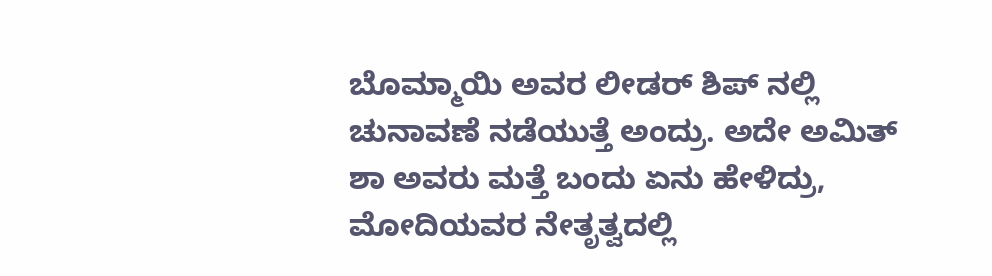ಬೊಮ್ಮಾಯಿ ಅವರ ಲೀಡರ್ ಶಿಪ್ ನಲ್ಲಿ ಚುನಾವಣೆ ನಡೆಯುತ್ತೆ ಅಂದ್ರು. ಅದೇ ಅಮಿತ್ ಶಾ ಅವರು ಮತ್ತೆ ಬಂದು ಏನು ಹೇಳಿದ್ರು, ಮೋದಿಯವರ ನೇತೃತ್ವದಲ್ಲಿ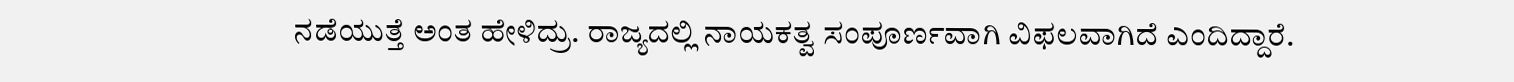ನಡೆಯುತ್ತೆ ಅಂತ ಹೇಳಿದ್ರು. ರಾಜ್ಯದಲ್ಲಿ ನಾಯಕತ್ವ ಸಂಪೂರ್ಣವಾಗಿ ವಿಫಲವಾಗಿದೆ ಎಂದಿದ್ದಾರೆ.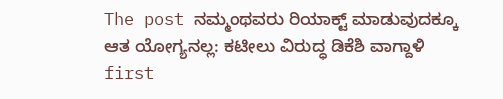The post ನಮ್ಮಂಥವರು ರಿಯಾಕ್ಟ್ ಮಾಡುವುದಕ್ಕೂ ಆತ ಯೋಗ್ಯನಲ್ಲ: ಕಟೀಲು ವಿರುದ್ಧ ಡಿಕೆಶಿ ವಾಗ್ದಾಳಿ first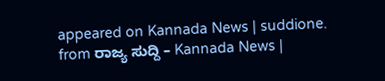appeared on Kannada News | suddione.
from ರಾಜ್ಯ ಸುದ್ದಿ – Kannada News |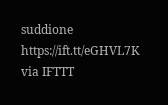suddione https://ift.tt/eGHVL7K
via IFTTT